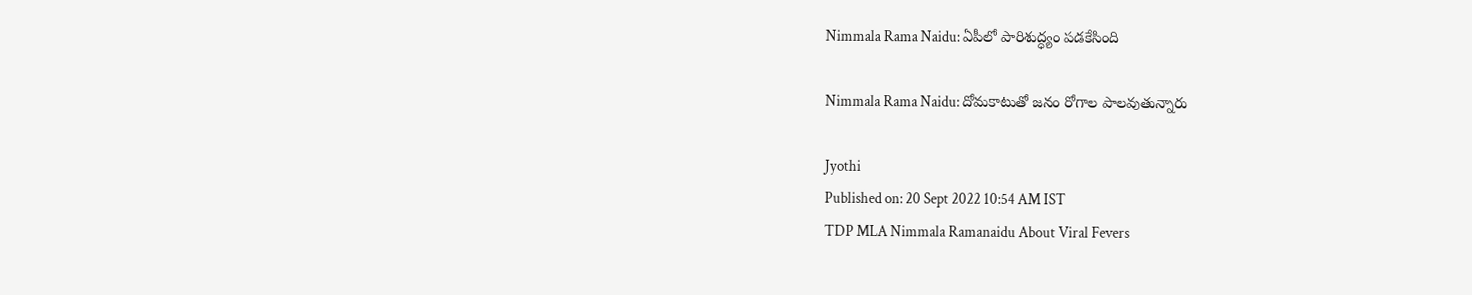Nimmala Rama Naidu: ఏపీలో పారిశుద్ధ్యం పడకేసింది

Nimmala Rama Naidu: దోమకాటుతో జనం రోగాల పాలవుతున్నారు

Jyothi
Published on: 20 Sept 2022 10:54 AM IST
TDP MLA Nimmala Ramanaidu About Viral Fevers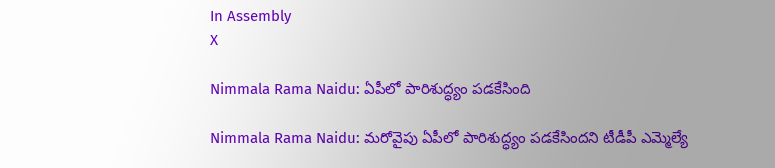In Assembly
X

Nimmala Rama Naidu: ఏపీలో పారిశుద్ధ్యం పడకేసింది

Nimmala Rama Naidu: మరోవైపు ఏపీలో పారిశుద్ధ్యం పడకేసిందని టీడీపీ ఎమ్మెల్యే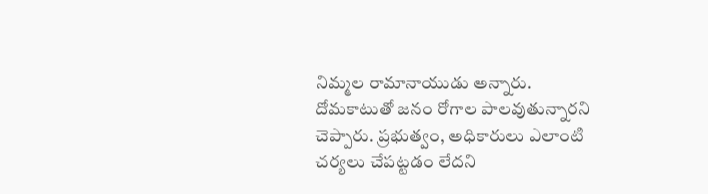నిమ్మల రామానాయుడు అన్నారు. దోమకాటుతో జనం రోగాల పాలవుతున్నారని చెప్పారు. ప్రభుత్వం, అధికారులు ఎలాంటి చర్యలు చేపట్టడం లేదని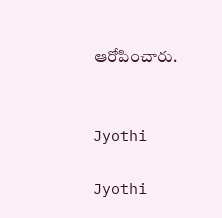ఆరోపించారు.


Jyothi

Jyothi